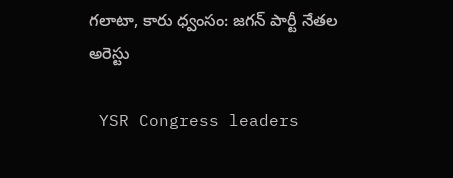గలాటా, కారు ధ్వంసం: జగన్ పార్టీ నేతల అరెస్టు

 YSR Congress leaders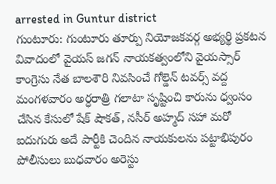arrested in Guntur district
గుంటూరు: గుంటూరు తూర్పు నియోజకవర్గ అభ్యర్థి ప్రకటన వివాదంలో వైయస్ జగన్ నాయకత్వంలోని వైయస్సార్ కాంగ్రెసు నేత బాలశౌరి నివసించే గోల్డెన్ టవర్స్ వద్ద మంగళవారం అర్ధరాత్రి గలాటా సృష్టించి కారును ధ్వంసం చేసిన కేసులో షేక్ షౌకత్, నసీర్ అహ్మద్ సహా మరో ఐదుగురు అదే పార్టీకి చెందిన నాయకులను పట్టాభిపురం పోలీసులు బుధవారం అరెస్టు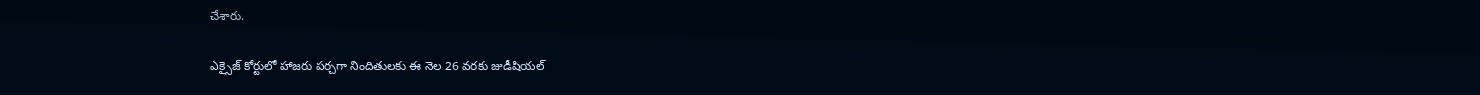చేశారు.

ఎక్సైజ్ కోర్టులో హాజరు పర్చగా నిందితులకు ఈ నెల 26 వరకు జుడీషియల్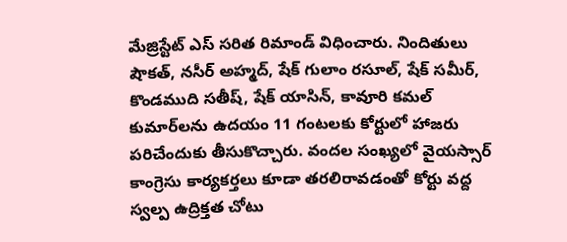మేజ్రిస్టేట్ ఎస్ సరిత రిమాండ్ విధించారు. నిందితులు షౌకత్, నసీర్ అహ్మద్, షేక్ గులాం రసూల్, షేక్ సమీర్, కొండముది సతీష్, షేక్ యాసిన్, కావూరి కమల్ కుమార్‌లను ఉదయం 11 గంటలకు కోర్టులో హాజరు పరిచేందుకు తీసుకొచ్చారు. వందల సంఖ్యలో వైయస్సార్ కాంగ్రెసు కార్యకర్తలు కూడా తరలిరావడంతో కోర్టు వద్ద స్వల్ప ఉద్రిక్తత చోటు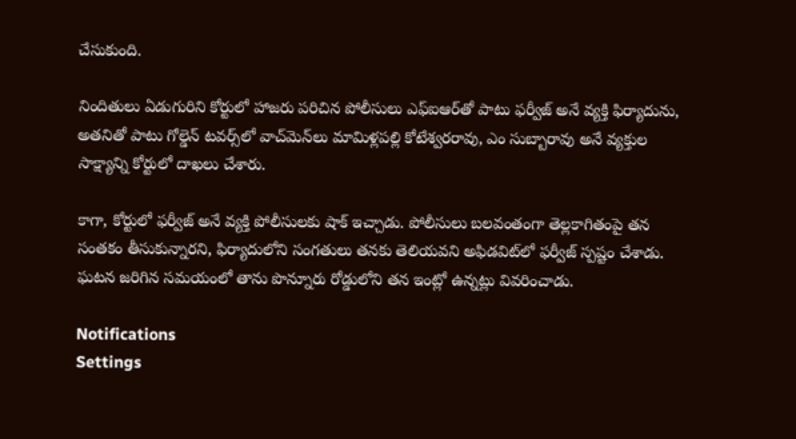చేసుకుంది.

నిందితులు ఏడుగురిని కోర్టులో హాజరు పరిచిన పోలీసులు ఎఫ్ఐఆర్‌తో పాటు ఫర్వీజ్ అనే వ్యక్తి ఫిర్యాదును, అతనితో పాటు గోల్డెన్ టవర్స్‌లో వాచ్‌మెన్‌లు మామిళ్లపల్లి కోటేశ్వరరావు, ఎం సుబ్బారావు అనే వ్యక్తుల సాక్ష్యాన్ని కోర్టులో దాఖలు చేశారు.

కాగా, కోర్టులో ఫర్వీజ్ అనే వ్యక్తి పోలీసులకు షాక్ ఇచ్చాడు. పోలీసులు బలవంతంగా తెల్లకాగితంపై తన సంతకం తీసుకున్నారని, ఫిర్యాదులోని సంగతులు తనకు తెలియవని అఫిడవిట్‌లో ఫర్వీజ్ స్పష్టం చేశాడు. ఘటన జరిగిన సమయంలో తాను పొన్నూరు రోడ్డులోని తన ఇంట్లో ఉన్నట్లు వివరించాడు.

Notifications
Settings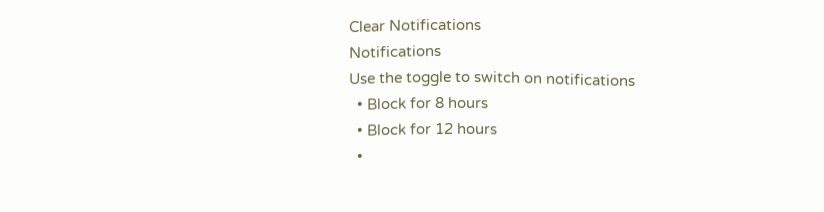Clear Notifications
Notifications
Use the toggle to switch on notifications
  • Block for 8 hours
  • Block for 12 hours
  •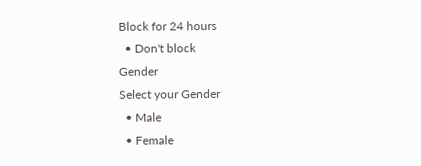Block for 24 hours
  • Don't block
Gender
Select your Gender
  • Male
  • Female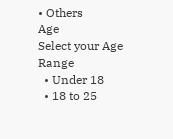• Others
Age
Select your Age Range
  • Under 18
  • 18 to 25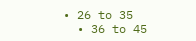• 26 to 35
  • 36 to 45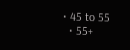• 45 to 55
  • 55+